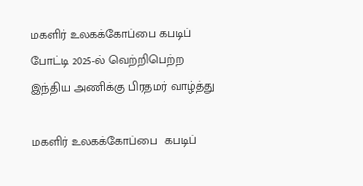மகளிர் உலகக்கோப்பை கபடிப் போட்டி 2025-ல் வெற்றிபெற்ற இந்திய அணிக்கு பிரதமர் வாழ்த்து

மகளிர் உலகக்கோப்பை  கபடிப்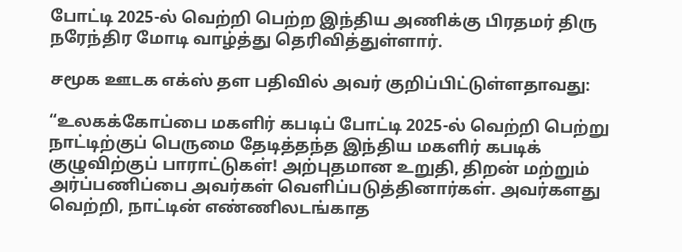போட்டி 2025-ல் வெற்றி பெற்ற இந்திய அணிக்கு பிரதமர் திரு நரேந்திர மோடி வாழ்த்து தெரிவித்துள்ளார்.

சமூக ஊடக எக்ஸ் தள பதிவில் அவர் குறிப்பிட்டுள்ளதாவது:

“உலகக்கோப்பை மகளிர் கபடிப் போட்டி 2025-ல் வெற்றி பெற்று நாட்டிற்குப் பெருமை தேடித்தந்த இந்திய மகளிர் கபடிக் குழுவிற்குப் பாராட்டுகள்! அற்புதமான உறுதி, திறன் மற்றும் அர்ப்பணிப்பை அவர்கள் வெளிப்படுத்தினார்கள். அவர்களது வெற்றி, நாட்டின் எண்ணிலடங்காத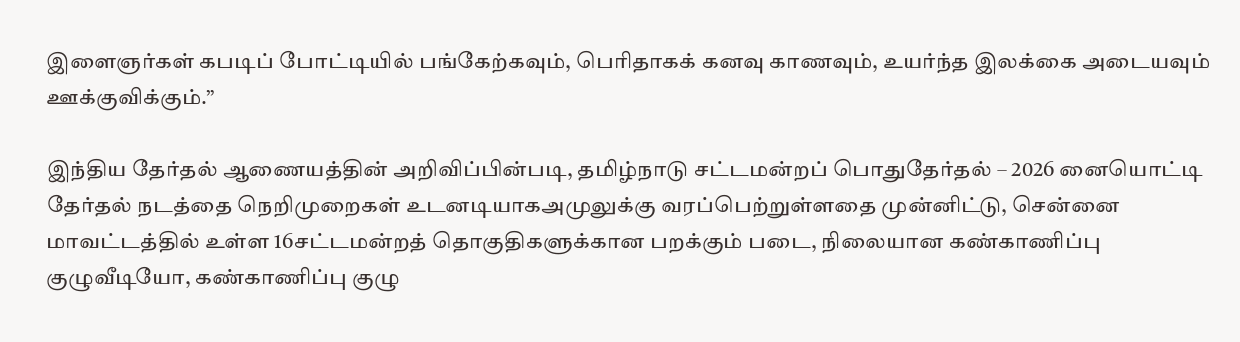இளைஞர்கள் கபடிப் போட்டியில் பங்கேற்கவும், பெரிதாகக் கனவு காணவும், உயர்ந்த இலக்கை அடையவும் ஊக்குவிக்கும்.”

இந்திய தேர்தல் ஆணையத்தின் அறிவிப்பின்படி, தமிழ்நாடு சட்டமன்றப் பொதுதேர்தல் – 2026 னையொட்டி தேர்தல் நடத்தை நெறிமுறைகள் உடனடியாகஅமுலுக்கு வரப்பெற்றுள்ளதை முன்னிட்டு, சென்னை மாவட்டத்தில் உள்ள 16சட்டமன்றத் தொகுதிகளுக்கான பறக்கும் படை, நிலையான கண்காணிப்பு குழுவீடியோ, கண்காணிப்பு குழு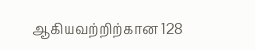ஆகியவற்றிற்கான 128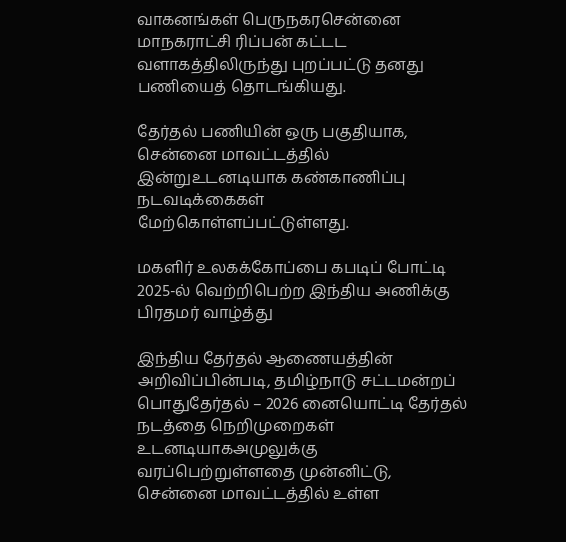வாகனங்கள் பெருநகரசென்னை மாநகராட்சி ரிப்பன் கட்டட வளாகத்திலிருந்து புறப்பட்டு தனது பணியைத் தொடங்கியது.

தேர்தல் பணியின் ஒரு பகுதியாக, சென்னை மாவட்டத்தில் இன்றுஉடனடியாக கண்காணிப்பு நடவடிக்கைகள் மேற்கொள்ளப்பட்டுள்ளது.

மகளிர் உலகக்கோப்பை கபடிப் போட்டி 2025-ல் வெற்றிபெற்ற இந்திய அணிக்கு பிரதமர் வாழ்த்து

இந்திய தேர்தல் ஆணையத்தின் அறிவிப்பின்படி, தமிழ்நாடு சட்டமன்றப் பொதுதேர்தல் – 2026 னையொட்டி தேர்தல் நடத்தை நெறிமுறைகள் உடனடியாகஅமுலுக்கு வரப்பெற்றுள்ளதை முன்னிட்டு, சென்னை மாவட்டத்தில் உள்ள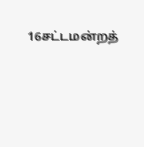16சட்டமன்றத்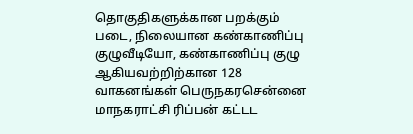தொகுதிகளுக்கான பறக்கும் படை, நிலையான கண்காணிப்பு குழுவீடியோ, கண்காணிப்பு குழு ஆகியவற்றிற்கான 128 வாகனங்கள் பெருநகரசென்னை மாநகராட்சி ரிப்பன் கட்டட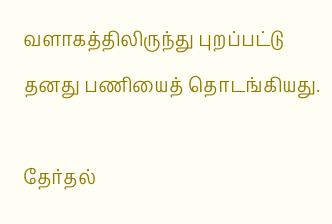வளாகத்திலிருந்து புறப்பட்டு தனது பணியைத் தொடங்கியது.

தேர்தல்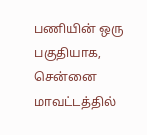பணியின் ஒரு பகுதியாக, சென்னை மாவட்டத்தில்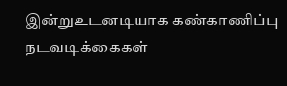இன்றுஉடனடியாக கண்காணிப்பு நடவடிக்கைகள்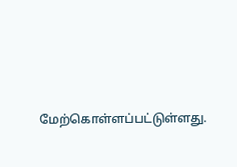மேற்கொள்ளப்பட்டுள்ளது.